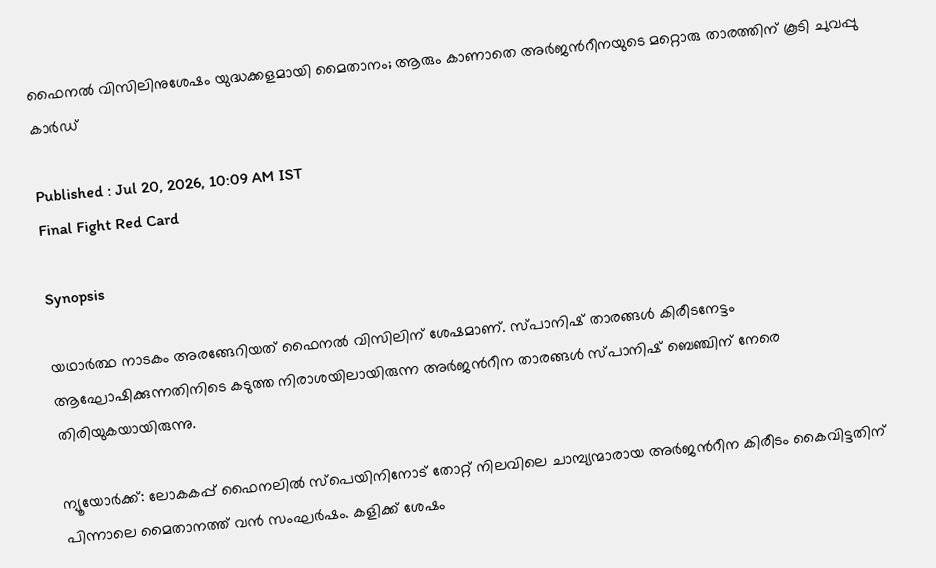ഫൈനൽ വിസിലിനുശേഷം യുദ്ധക്കളമായി മൈതാനം; ആരും കാണാതെ അർജന്‍റീനയുടെ മറ്റൊരു താരത്തിന് കൂടി ചുവപ്പു കാര്‍ഡ്

Published : Jul 20, 2026, 10:09 AM IST
Final Fight Red Card

Synopsis

യഥാർത്ഥ നാടകം അരങ്ങേറിയത് ഫൈനൽ വിസിലിന് ശേഷമാണ്. സ്പാനിഷ് താരങ്ങൾ കിരീടനേട്ടം ആഘോഷിക്കുന്നതിനിടെ കടുത്ത നിരാശയിലായിരുന്ന അർജന്‍റീന താരങ്ങൾ സ്പാനിഷ് ബെഞ്ചിന് നേരെ തിരിയുകയായിരുന്നു.

ന്യൂയോർക്ക്: ലോകകപ്പ് ഫൈനലിൽ സ്പെയിനിനോട് തോറ്റ് നിലവിലെ ചാമ്പ്യന്മാരായ അർജന്‍റീന കിരീടം കൈവിട്ടതിന് പിന്നാലെ മൈതാനത്ത് വൻ സംഘർഷം. കളിക്ക് ശേഷം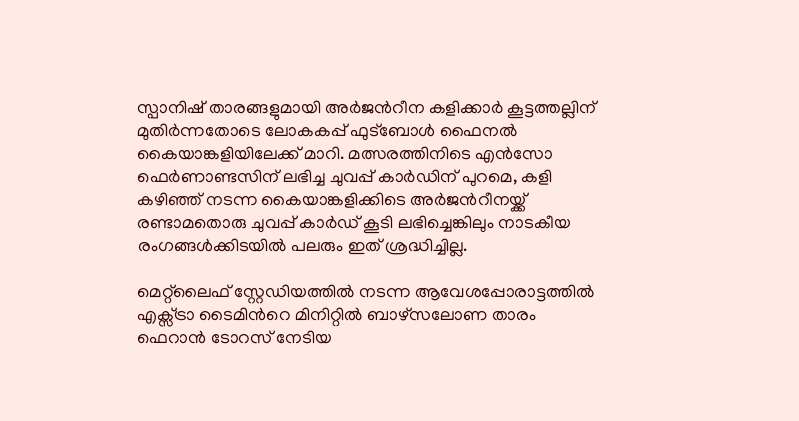സ്പാനിഷ് താരങ്ങളുമായി അർജന്‍റീന കളിക്കാർ കൂട്ടത്തല്ലിന് മുതിർന്നതോടെ ലോകകപ്പ് ഫുട്ബോൾ ഫൈനല്‍ കൈയാങ്കളിയിലേക്ക് മാറി. മത്സരത്തിനിടെ എന്‍സോ ഫെര്‍ണാണ്ടസിന് ലഭിച്ച ചുവപ്പ് കാർഡിന് പുറമെ, കളി കഴിഞ്ഞ് നടന്ന കൈയാങ്കളിക്കിടെ അർജന്‍റീനയ്ക്ക് രണ്ടാമതൊരു ചുവപ്പ് കാർഡ് കൂടി ലഭിച്ചെങ്കിലും നാടകീയ രംഗങ്ങൾക്കിടയിൽ പലരും ഇത് ശ്രദ്ധിച്ചില്ല.

മെറ്റ്‌ലൈഫ് സ്റ്റേഡിയത്തിൽ നടന്ന ആവേശപ്പോരാട്ടത്തിൽ എക്സ്ട്രാ ടൈമിന്‍റെ മിനിറ്റിൽ ബാഴ്സലോണ താരം ഫെറാൻ ടോറസ് നേടിയ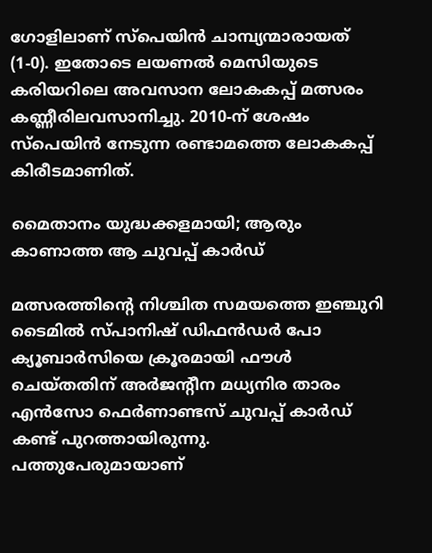ഗോളിലാണ് സ്പെയിൻ ചാമ്പ്യന്മാരായത് (1-0). ഇതോടെ ലയണൽ മെസിയുടെ കരിയറിലെ അവസാന ലോകകപ്പ് മത്സരം കണ്ണീരിലവസാനിച്ചു. 2010-ന് ശേഷം സ്പെയിൻ നേടുന്ന രണ്ടാമത്തെ ലോകകപ്പ് കിരീടമാണിത്.

മൈതാനം യുദ്ധക്കളമായി; ആരും കാണാത്ത ആ ചുവപ്പ് കാർഡ്

മത്സരത്തിന്‍റെ നിശ്ചിത സമയത്തെ ഇഞ്ചുറി ടൈമിൽ സ്പാനിഷ് ഡിഫൻഡർ പോ ക്യൂബാർസിയെ ക്രൂരമായി ഫൗൾ ചെയ്തതിന് അർജന്‍റീന മധ്യനിര താരം എൻസോ ഫെർണാണ്ടസ് ചുവപ്പ് കാർഡ് കണ്ട് പുറത്തായിരുന്നു. പത്തുപേരുമായാണ്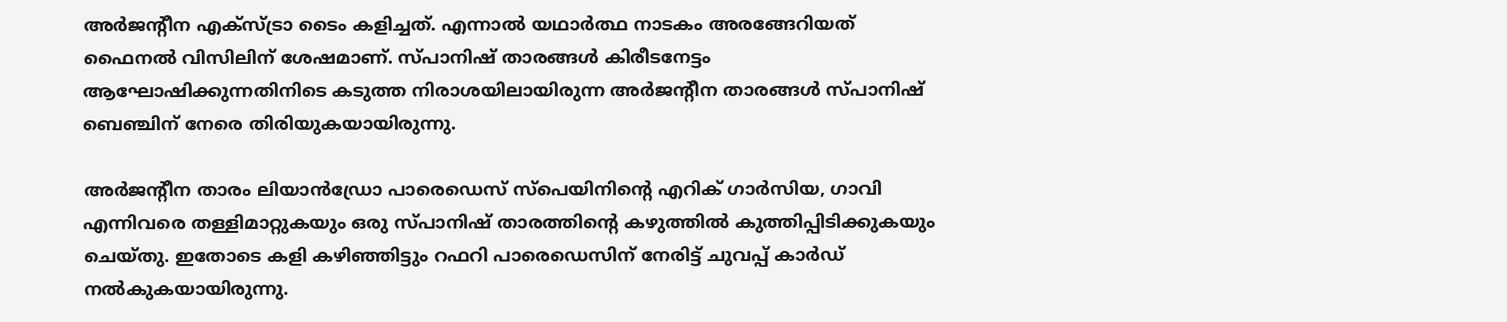അർജന്‍റീന എക്സ്ട്രാ ടൈം കളിച്ചത്. എന്നാൽ യഥാർത്ഥ നാടകം അരങ്ങേറിയത് ഫൈനൽ വിസിലിന് ശേഷമാണ്. സ്പാനിഷ് താരങ്ങൾ കിരീടനേട്ടം ആഘോഷിക്കുന്നതിനിടെ കടുത്ത നിരാശയിലായിരുന്ന അർജന്‍റീന താരങ്ങൾ സ്പാനിഷ് ബെഞ്ചിന് നേരെ തിരിയുകയായിരുന്നു.

അർജന്‍റീന താരം ലിയാൻഡ്രോ പാരെഡെസ് സ്പെയിനിന്‍റെ എറിക് ഗാർസിയ, ഗാവി എന്നിവരെ തള്ളിമാറ്റുകയും ഒരു സ്പാനിഷ് താരത്തിന്‍റെ കഴുത്തിൽ കുത്തിപ്പിടിക്കുകയും ചെയ്തു. ഇതോടെ കളി കഴിഞ്ഞിട്ടും റഫറി പാരെഡെസിന് നേരിട്ട് ചുവപ്പ് കാർഡ് നൽകുകയായിരുന്നു.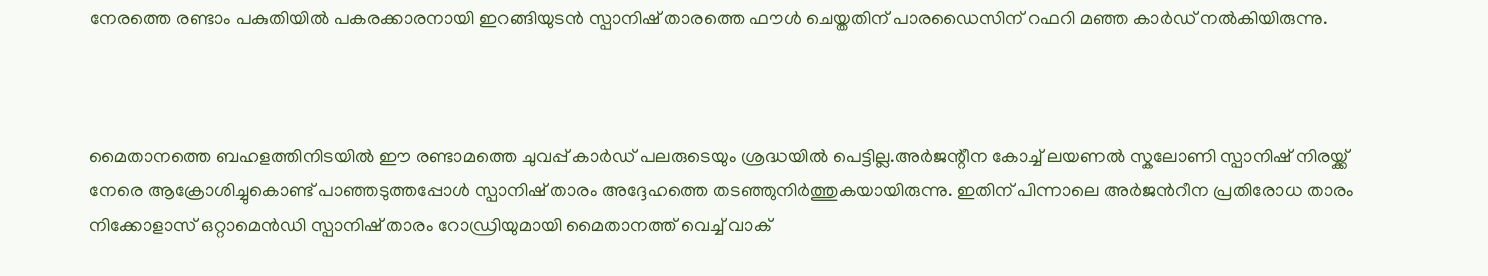നേരത്തെ രണ്ടാം പകുതിയില്‍ പകരക്കാരനായി ഇറങ്ങിയുടൻ സ്പാനിഷ് താരത്തെ ഫൗള്‍ ചെയ്തതിന് പാരഡൈസിന് റഫറി മഞ്ഞ കാര്‍ഡ് നല്‍കിയിരുന്നു.



മൈതാനത്തെ ബഹളത്തിനിടയിൽ ഈ രണ്ടാമത്തെ ചുവപ്പ് കാർഡ് പലരുടെയും ശ്രദ്ധയിൽ പെട്ടില്ല.അർജന്റീന കോച്ച് ലയണൽ സ്കലോണി സ്പാനിഷ് നിരയ്ക്ക് നേരെ ആക്രോശിച്ചുകൊണ്ട് പാഞ്ഞടുത്തപ്പോൾ സ്പാനിഷ് താരം അദ്ദേഹത്തെ തടഞ്ഞുനിർത്തുകയായിരുന്നു. ഇതിന് പിന്നാലെ അർജന്‍റീന പ്രതിരോധ താരം നിക്കോളാസ് ഒറ്റാമെൻഡി സ്പാനിഷ് താരം റോഡ്രിയുമായി മൈതാനത്ത് വെച്ച് വാക്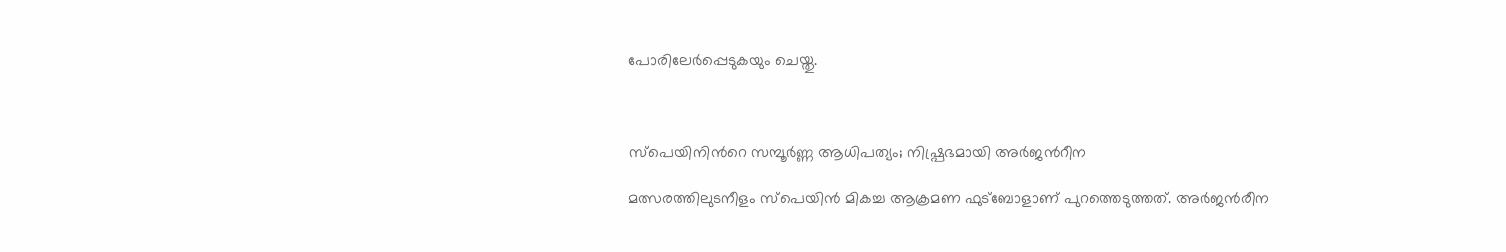പോരിലേർപ്പെടുകയും ചെയ്തു.



സ്പെയിനിന്‍റെ സമ്പൂർണ്ണ ആധിപത്യം; നിഷ്പ്രഭമായി അർജന്‍റീന

മത്സരത്തിലുടനീളം സ്പെയിൻ മികച്ച ആക്രമണ ഫുട്ബോളാണ് പുറത്തെടുത്തത്. അർജന്‍രീന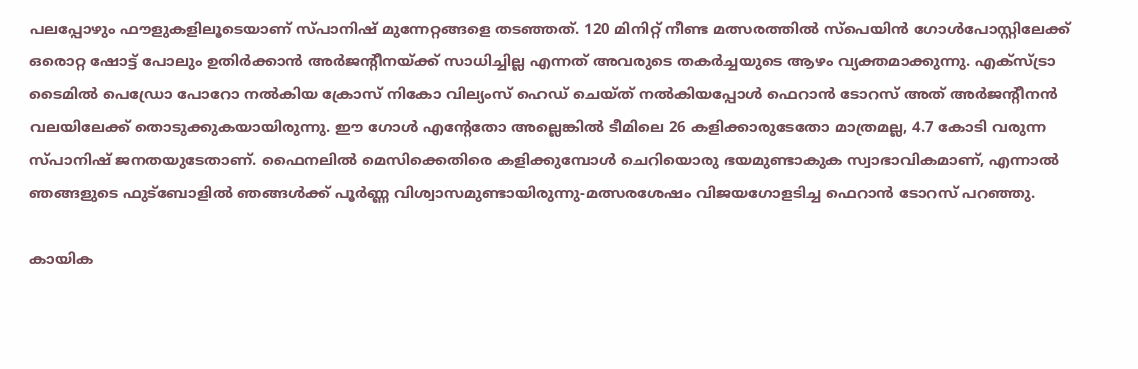പലപ്പോഴും ഫൗളുകളിലൂടെയാണ് സ്പാനിഷ് മുന്നേറ്റങ്ങളെ തടഞ്ഞത്. 120 മിനിറ്റ് നീണ്ട മത്സരത്തിൽ സ്പെയിൻ ഗോൾപോസ്റ്റിലേക്ക് ഒരൊറ്റ ഷോട്ട് പോലും ഉതിർക്കാൻ അർജന്‍റീനയ്ക്ക് സാധിച്ചില്ല എന്നത് അവരുടെ തകർച്ചയുടെ ആഴം വ്യക്തമാക്കുന്നു. എക്സ്ട്രാ ടൈമിൽ പെഡ്രോ പോറോ നൽകിയ ക്രോസ് നികോ വില്യംസ് ഹെഡ് ചെയ്ത് നൽകിയപ്പോൾ ഫെറാൻ ടോറസ് അത് അർജന്‍റീനൻ വലയിലേക്ക് തൊടുക്കുകയായിരുന്നു. ഈ ഗോൾ എന്‍റേതോ അല്ലെങ്കിൽ ടീമിലെ 26 കളിക്കാരുടേതോ മാത്രമല്ല, 4.7 കോടി വരുന്ന സ്പാനിഷ് ജനതയുടേതാണ്. ഫൈനലിൽ മെസിക്കെതിരെ കളിക്കുമ്പോൾ ചെറിയൊരു ഭയമുണ്ടാകുക സ്വാഭാവികമാണ്, എന്നാൽ ഞങ്ങളുടെ ഫുട്ബോളിൽ ഞങ്ങൾക്ക് പൂർണ്ണ വിശ്വാസമുണ്ടായിരുന്നു-മത്സരശേഷം വിജയഗോളടിച്ച ഫെറാൻ ടോറസ് പറഞ്ഞു.

കായിക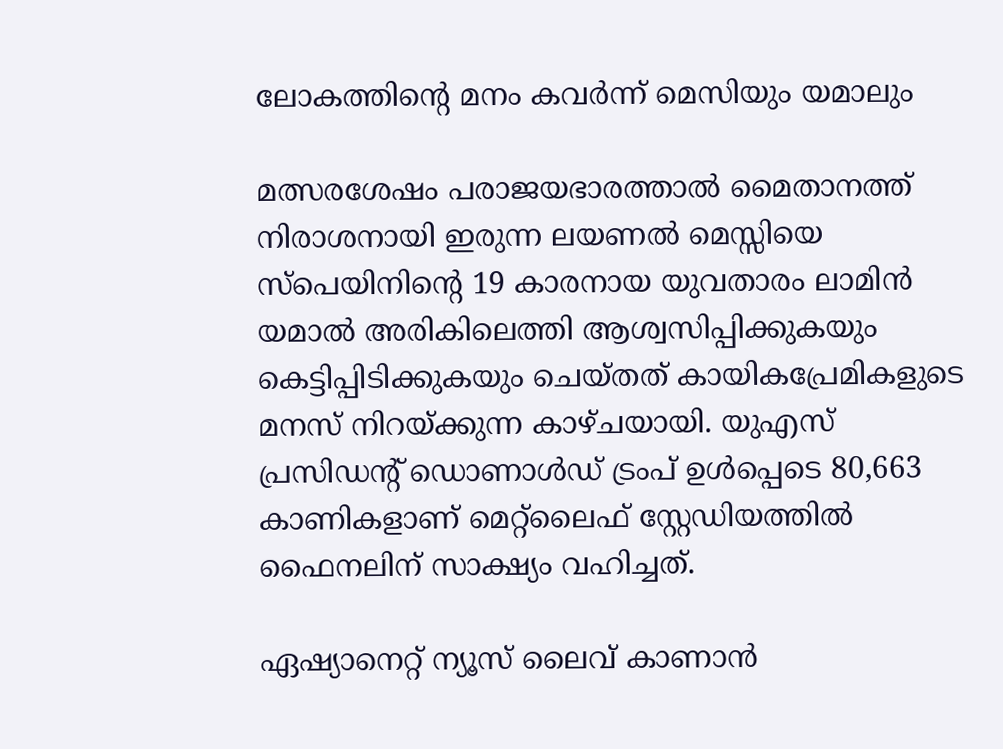ലോകത്തിന്‍റെ മനം കവർന്ന് മെസിയും യമാലും

മത്സരശേഷം പരാജയഭാരത്താൽ മൈതാനത്ത് നിരാശനായി ഇരുന്ന ലയണൽ മെസ്സിയെ സ്പെയിനിന്‍റെ 19 കാരനായ യുവതാരം ലാമിൻ യമാൽ അരികിലെത്തി ആശ്വസിപ്പിക്കുകയും കെട്ടിപ്പിടിക്കുകയും ചെയ്തത് കായികപ്രേമികളുടെ മനസ് നിറയ്ക്കുന്ന കാഴ്ചയായി. യുഎസ് പ്രസിഡന്‍റ് ഡൊണാൾഡ് ട്രംപ് ഉൾപ്പെടെ 80,663 കാണികളാണ് മെറ്റ്‌ലൈഫ് സ്റ്റേഡിയത്തിൽ ഫൈനലിന് സാക്ഷ്യം വഹിച്ചത്.

ഏഷ്യാനെറ്റ് ന്യൂസ് ലൈവ് കാണാന്‍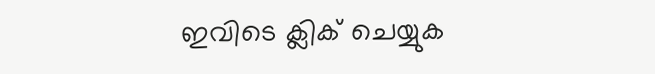ഇവിടെ ക്ലിക് ചെയ്യുക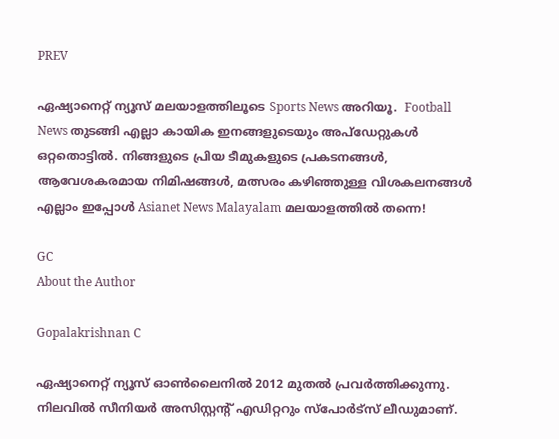PREV

ഏഷ്യാനെറ്റ് ന്യൂസ് മലയാളത്തിലൂടെ Sports News അറിയൂ.  Football News തുടങ്ങി എല്ലാ കായിക ഇനങ്ങളുടെയും അപ്‌ഡേറ്റുകൾ ഒറ്റതൊട്ടിൽ. നിങ്ങളുടെ പ്രിയ ടീമുകളുടെ പ്രകടനങ്ങൾ, ആവേശകരമായ നിമിഷങ്ങൾ, മത്സരം കഴിഞ്ഞുള്ള വിശകലനങ്ങൾ എല്ലാം ഇപ്പോൾ Asianet News Malayalam മലയാളത്തിൽ തന്നെ!

GC
About the Author

Gopalakrishnan C

ഏഷ്യാനെറ്റ് ന്യൂസ് ഓണ്‍ലൈനില്‍ 2012 മുതല്‍ പ്രവര്‍ത്തിക്കുന്നു. നിലവില്‍ സീനിയര്‍ അസിസ്റ്റന്‍റ് എഡിറ്ററും സ്പോർട്സ് ലീഡുമാണ്.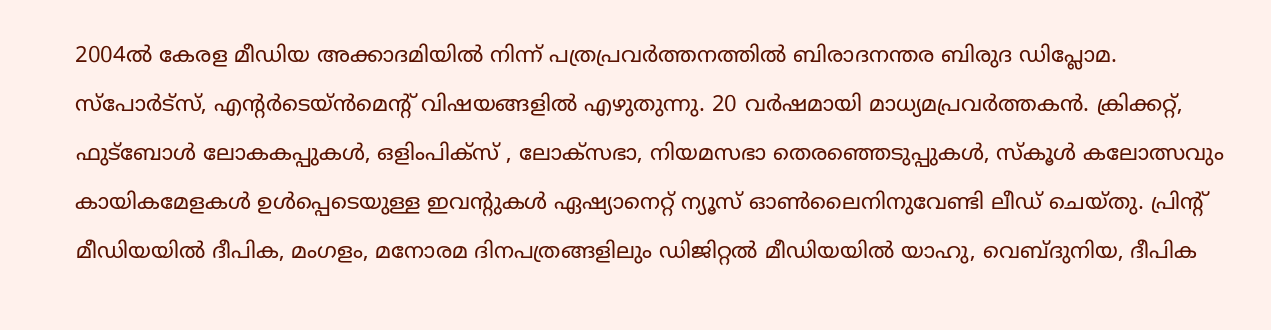2004ൽ കേരള മീഡിയ അക്കാദമിയില്‍ നിന്ന് പത്രപ്രവര്‍ത്തനത്തില്‍ ബിരാദനന്തര ബിരുദ ഡിപ്ലോമ. സ്പോര്‍ട്സ്, എന്‍റര്‍ടെയ്ൻമെന്‍റ് വിഷയങ്ങളില്‍ എഴുതുന്നു. 20 വര്‍ഷമായി മാധ്യമപ്രവര്‍ത്തകൻ. ക്രിക്കറ്റ്, ഫുട്ബോള്‍ ലോകകപ്പുകൾ, ഒളിംപിക്സ് , ലോക്സഭാ, നിയമസഭാ തെരഞ്ഞെടുപ്പുകള്‍, സ്കൂള്‍ കലോത്സവും കായികമേളകള്‍ ഉള്‍പ്പെടെയുള്ള ഇവന്‍റുകള്‍ ഏഷ്യാനെറ്റ് ന്യൂസ് ഓണ്‍ലൈനിനുവേണ്ടി ലീഡ് ചെയ്തു. പ്രിന്‍റ് മീഡിയയില്‍ ദീപിക, മംഗളം, മനോരമ ദിനപത്രങ്ങളിലും ഡിജിറ്റൽ മീഡിയയില്‍ യാഹു, വെബ്ദുനിയ, ദീപിക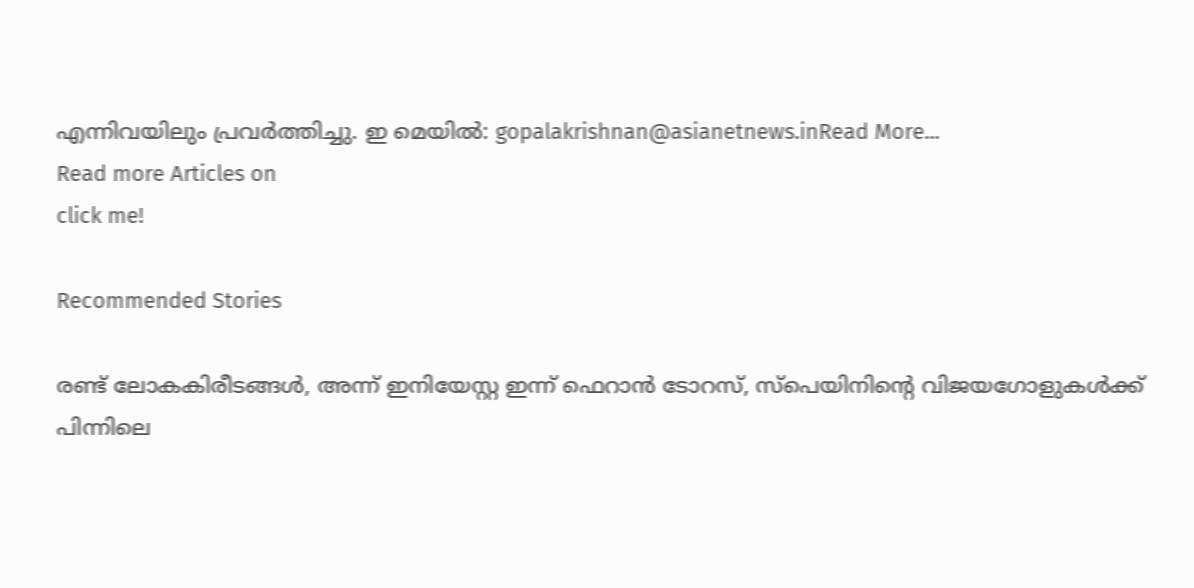എന്നിവയിലും പ്രവര്‍ത്തിച്ചു. ഇ മെയില്‍: gopalakrishnan@asianetnews.inRead More...
Read more Articles on
click me!

Recommended Stories

രണ്ട് ലോകകിരീടങ്ങൾ, അന്ന് ഇനിയേസ്റ്റ ഇന്ന് ഫെറാൻ ടോറസ്, സ്‌പെയിനിന്റെ വിജയഗോളുകൾക്ക് പിന്നിലെ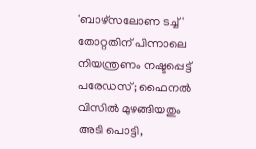'ബാഴ്‌സലോണ ടച്ച്'
തോറ്റതിന് പിന്നാലെ നിയന്ത്രണം നഷ്ടപ്പെട്ട് പരേഡസ്; ഫൈനൽ വിസിൽ മുഴങ്ങിയതും അടി പൊട്ടി,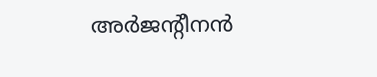അർജന്റീനൻ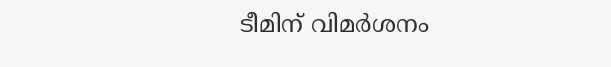ടീമിന് വിമർശനം